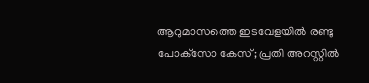ആറുമാസത്തെ ഇടവേളയില്‍ രണ്ടു പോക്‌സോ കേസ്; പ്രതി അറസ്റ്റില്‍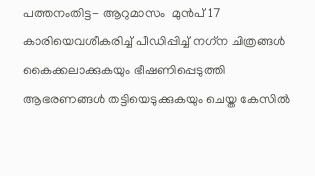പത്തനംതിട്ട- ആറുമാസം  മുന്‍പ് 17 കാരിയെവശീകരിച്ച് പീഡിപ്പിച്ച് നഗ്‌ന ചിത്രങ്ങള്‍ കൈക്കലാക്കുകയും ഭീഷണിപ്പെടുത്തി ആഭരണങ്ങള്‍ തട്ടിയെടുക്കുകയും ചെയ്ത കേസില്‍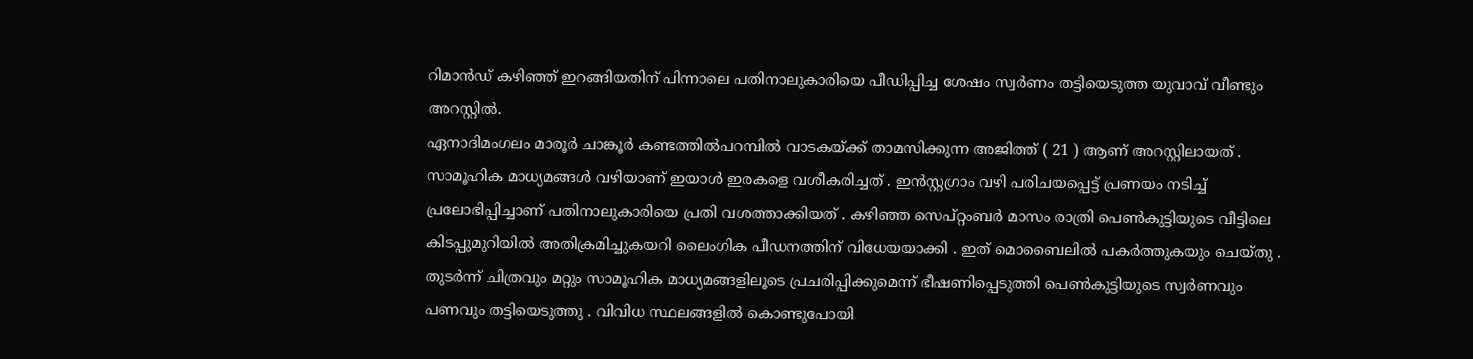റിമാന്‍ഡ് കഴിഞ്ഞ് ഇറങ്ങിയതിന് പിന്നാലെ പതിനാലുകാരിയെ പീഡിപ്പിച്ച ശേഷം സ്വര്‍ണം തട്ടിയെടുത്ത യുവാവ് വീണ്ടും അറസ്റ്റില്‍.
ഏനാദിമംഗലം മാരൂര്‍ ചാങ്കൂര്‍ കണ്ടത്തില്‍പറമ്പില്‍ വാടകയ്ക്ക് താമസിക്കുന്ന അജിത്ത് ( 21 ) ആണ് അറസ്റ്റിലായത് . സാമൂഹിക മാധ്യമങ്ങള്‍ വഴിയാണ് ഇയാള്‍ ഇരകളെ വശീകരിച്ചത് . ഇന്‍സ്റ്റഗ്രാം വഴി പരിചയപ്പെട്ട് പ്രണയം നടിച്ച് പ്രലോഭിപ്പിച്ചാണ് പതിനാലുകാരിയെ പ്രതി വശത്താക്കിയത് . കഴിഞ്ഞ സെപ്റ്റംബര്‍ മാസം രാത്രി പെണ്‍കുട്ടിയുടെ വീട്ടിലെ കിടപ്പുമുറിയില്‍ അതിക്രമിച്ചുകയറി ലൈംഗിക പീഡനത്തിന് വിധേയയാക്കി . ഇത് മൊബൈലില്‍ പകര്‍ത്തുകയും ചെയ്തു . തുടര്‍ന്ന് ചിത്രവും മറ്റും സാമൂഹിക മാധ്യമങ്ങളിലൂടെ പ്രചരിപ്പിക്കുമെന്ന് ഭീഷണിപ്പെടുത്തി പെണ്‍കുട്ടിയുടെ സ്വര്‍ണവും പണവും തട്ടിയെടുത്തു . വിവിധ സ്ഥലങ്ങളില്‍ കൊണ്ടുപോയി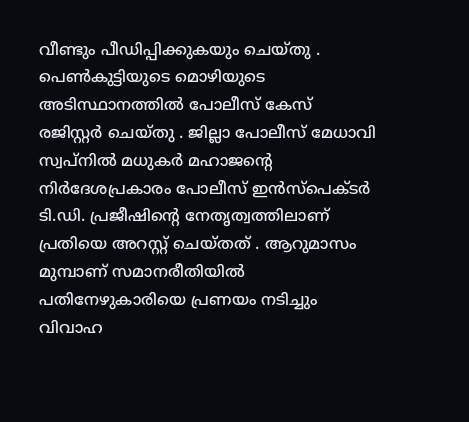വീണ്ടും പീഡിപ്പിക്കുകയും ചെയ്തു . പെണ്‍കുട്ടിയുടെ മൊഴിയുടെ അടിസ്ഥാനത്തില്‍ പോലീസ് കേസ് രജിസ്റ്റര്‍ ചെയ്തു . ജില്ലാ പോലീസ് മേധാവി സ്വപ്നില്‍ മധുകര്‍ മഹാജന്റെ നിര്‍ദേശപ്രകാരം പോലീസ് ഇന്‍സ്‌പെക്ടര്‍ ടി.ഡി. പ്രജീഷിന്റെ നേതൃത്വത്തിലാണ് പ്രതിയെ അറസ്റ്റ് ചെയ്തത് . ആറുമാസം മുമ്പാണ് സമാനരീതിയില്‍ പതിനേഴുകാരിയെ പ്രണയം നടിച്ചും വിവാഹ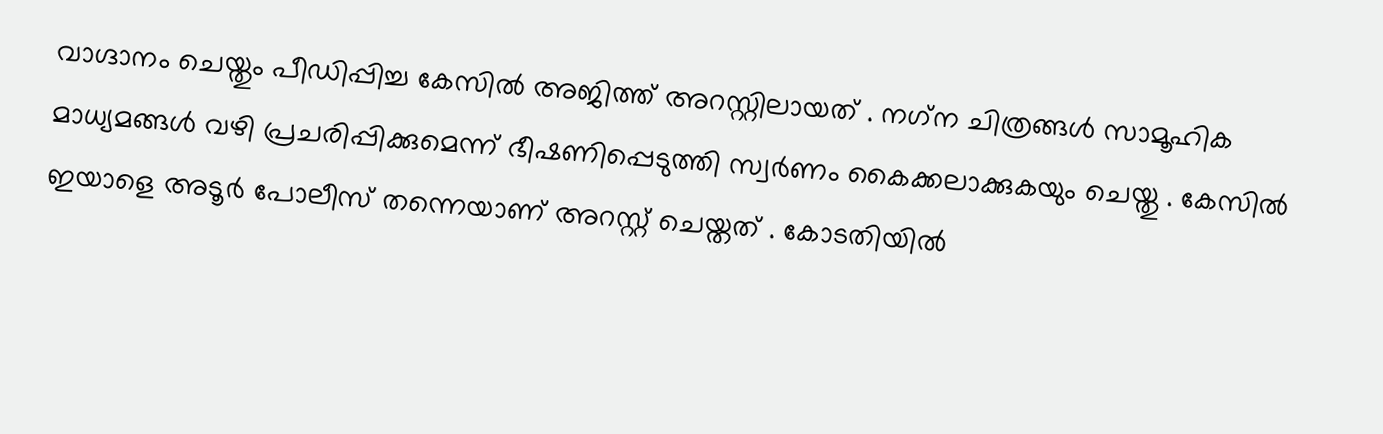വാഗ്ദാനം ചെയ്തും പീഡിപ്പിച്ച കേസില്‍ അജിത്ത് അറസ്റ്റിലായത് . നഗ്‌ന ചിത്രങ്ങള്‍ സാമൂഹിക മാധ്യമങ്ങള്‍ വഴി പ്രചരിപ്പിക്കുമെന്ന് ഭീഷണിപ്പെടുത്തി സ്വര്‍ണം കൈക്കലാക്കുകയും ചെയ്തു . കേസില്‍ ഇയാളെ അടൂര്‍ പോലീസ് തന്നെയാണ് അറസ്റ്റ് ചെയ്തത് . കോടതിയില്‍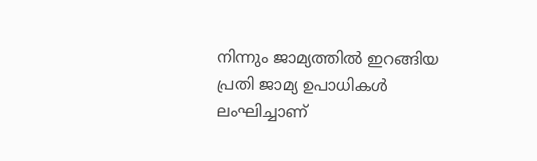നിന്നും ജാമ്യത്തില്‍ ഇറങ്ങിയ പ്രതി ജാമ്യ ഉപാധികള്‍ ലംഘിച്ചാണ്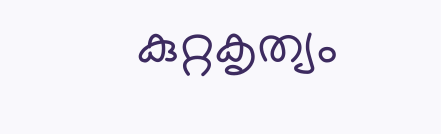കുറ്റകൃത്യം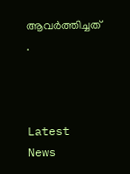ആവര്‍ത്തിച്ചത് .



Latest News